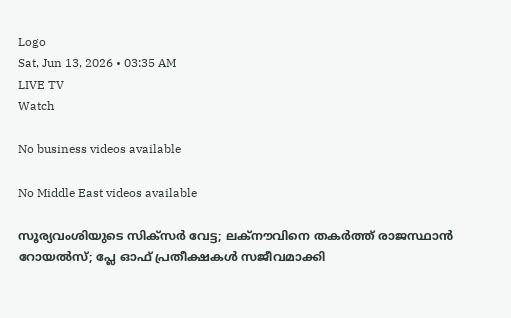Logo
Sat, Jun 13, 2026 • 03:35 AM
LIVE TV
Watch

No business videos available

No Middle East videos available

സൂര്യവംശിയുടെ സിക്‌സര്‍ വേട്ട; ലക്‌നൗവിനെ തകര്‍ത്ത് രാജസ്ഥാന്‍ റോയല്‍സ്; പ്ലേ ഓഫ് പ്രതീക്ഷകള്‍ സജീവമാക്കി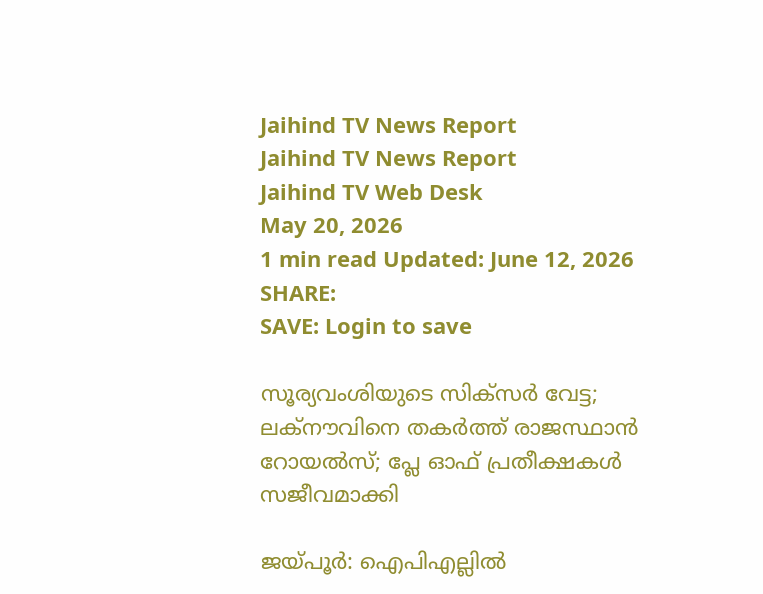Jaihind TV News Report
Jaihind TV News Report
Jaihind TV Web Desk
May 20, 2026
1 min read Updated: June 12, 2026
SHARE:
SAVE: Login to save

സൂര്യവംശിയുടെ സിക്‌സര്‍ വേട്ട; ലക്‌നൗവിനെ തകര്‍ത്ത് രാജസ്ഥാന്‍ റോയല്‍സ്; പ്ലേ ഓഫ് പ്രതീക്ഷകള്‍ സജീവമാക്കി

ജയ്പൂര്‍: ഐപിഎല്ലില്‍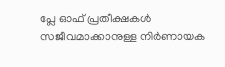പ്ലേ ഓഫ് പ്രതീക്ഷകള്‍ സജീവമാക്കാനുള്ള നിര്‍ണായക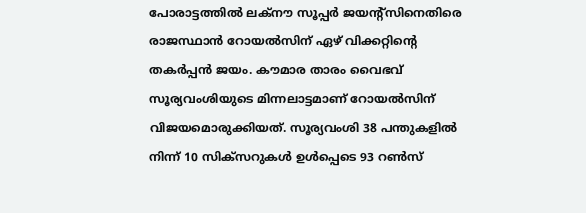പോരാട്ടത്തില്‍ ലക്നൗ സൂപ്പര്‍ ജയന്റ്‌സിനെതിരെ രാജസ്ഥാന്‍ റോയല്‍സിന് ഏഴ് വിക്കറ്റിന്റെ തകര്‍പ്പന്‍ ജയം. കൗമാര താരം വൈഭവ് സൂര്യവംശിയുടെ മിന്നലാട്ടമാണ് റോയല്‍സിന് വിജയമൊരുക്കിയത്. സൂര്യവംശി 38 പന്തുകളില്‍ നിന്ന് 10 സിക്‌സറുകള്‍ ഉള്‍പ്പെടെ 93 റണ്‍സ്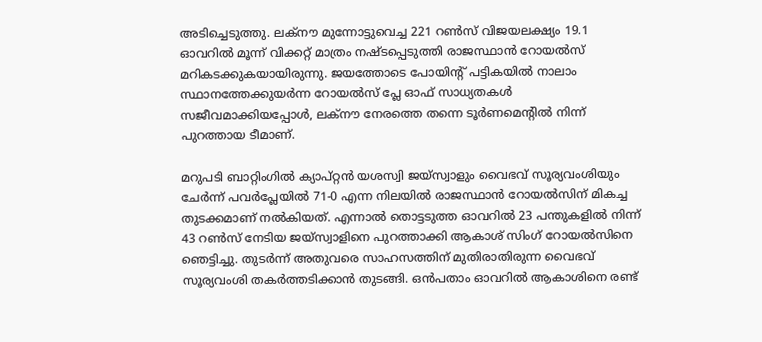അടിച്ചെടുത്തു. ലക്നൗ മുന്നോട്ടുവെച്ച 221 റണ്‍സ് വിജയലക്ഷ്യം 19.1 ഓവറില്‍ മൂന്ന് വിക്കറ്റ് മാത്രം നഷ്ടപ്പെടുത്തി രാജസ്ഥാന്‍ റോയല്‍സ് മറികടക്കുകയായിരുന്നു. ജയത്തോടെ പോയിന്റ് പട്ടികയില്‍ നാലാം സ്ഥാനത്തേക്കുയര്‍ന്ന റോയല്‍സ് പ്ലേ ഓഫ് സാധ്യതകള്‍ സജീവമാക്കിയപ്പോള്‍, ലക്നൗ നേരത്തെ തന്നെ ടൂര്‍ണമെന്റില്‍ നിന്ന് പുറത്തായ ടീമാണ്.

മറുപടി ബാറ്റിംഗില്‍ ക്യാപ്റ്റന്‍ യശസ്വി ജയ്സ്വാളും വൈഭവ് സൂര്യവംശിയും ചേര്‍ന്ന് പവര്‍പ്ലേയില്‍ 71-0 എന്ന നിലയില്‍ രാജസ്ഥാന്‍ റോയല്‍സിന് മികച്ച തുടക്കമാണ് നല്‍കിയത്. എന്നാല്‍ തൊട്ടടുത്ത ഓവറില്‍ 23 പന്തുകളില്‍ നിന്ന് 43 റണ്‍സ് നേടിയ ജയ്സ്വാളിനെ പുറത്താക്കി ആകാശ് സിംഗ് റോയല്‍സിനെ ഞെട്ടിച്ചു. തുടര്‍ന്ന് അതുവരെ സാഹസത്തിന് മുതിരാതിരുന്ന വൈഭവ് സൂര്യവംശി തകര്‍ത്തടിക്കാന്‍ തുടങ്ങി. ഒന്‍പതാം ഓവറില്‍ ആകാശിനെ രണ്ട്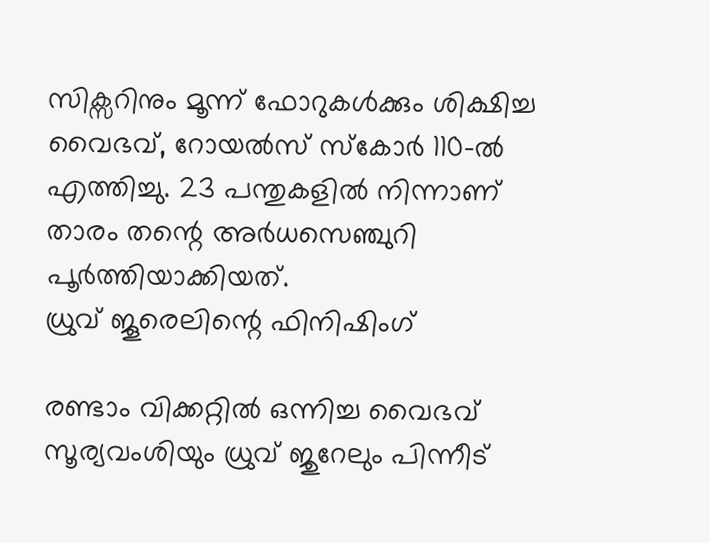സിക്സറിനും മൂന്ന് ഫോറുകള്‍ക്കും ശിക്ഷിച്ച വൈഭവ്, റോയല്‍സ് സ്‌കോര്‍ 110-ല്‍ എത്തിച്ചു. 23 പന്തുകളില്‍ നിന്നാണ് താരം തന്റെ അര്‍ധസെഞ്ചുറി പൂര്‍ത്തിയാക്കിയത്.
ധ്രുവ് ജൂരെലിന്റെ ഫിനിഷിംഗ്

രണ്ടാം വിക്കറ്റില്‍ ഒന്നിച്ച വൈഭവ് സൂര്യവംശിയും ധ്രുവ് ജുറേലും പിന്നീട്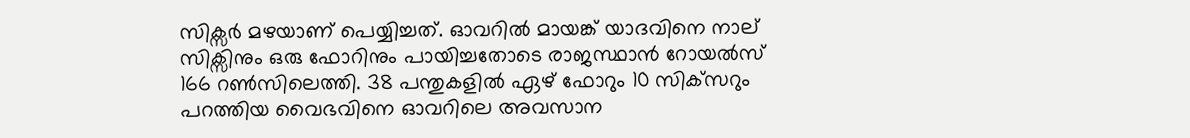സിക്സര്‍ മഴയാണ് പെയ്യിച്ചത്. ഓവറില്‍ മായങ്ക് യാദവിനെ നാല് സിക്സിനും ഒരു ഫോറിനും പായിച്ചതോടെ രാജസ്ഥാന്‍ റോയല്‍സ് 166 റണ്‍സിലെത്തി. 38 പന്തുകളില്‍ ഏഴ് ഫോറും 10 സിക്‌സറും പറത്തിയ വൈഭവിനെ ഓവറിലെ അവസാന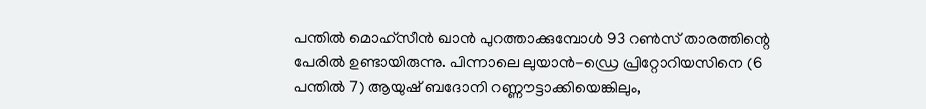പന്തില്‍ മൊഹ്‌സീന്‍ ഖാന്‍ പുറത്താക്കുമ്പോള്‍ 93 റണ്‍സ് താരത്തിന്റെ പേരില്‍ ഉണ്ടായിരുന്നു. പിന്നാലെ ലുയാന്‍-ഡ്രെ പ്രിറ്റോറിയസിനെ (6 പന്തില്‍ 7) ആയുഷ് ബദോനി റണ്ണൗട്ടാക്കിയെങ്കിലും,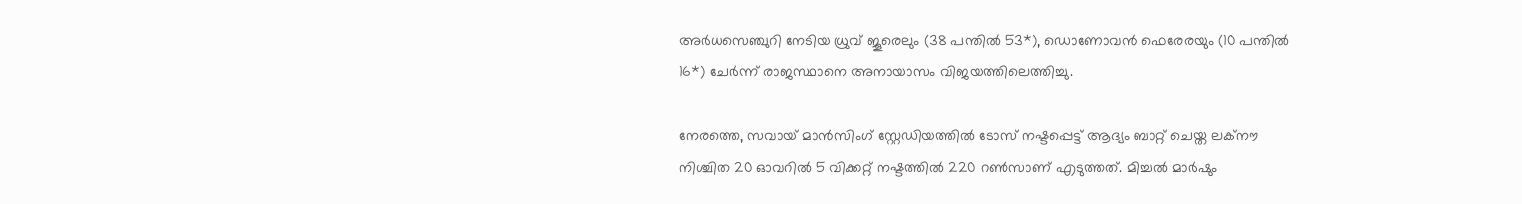അര്‍ധസെഞ്ചുറി നേടിയ ധ്രുവ് ജൂരെലും (38 പന്തില്‍ 53*), ഡൊണോവന്‍ ഫെരേരയും (10 പന്തില്‍ 16*) ചേര്‍ന്ന് രാജസ്ഥാനെ അനായാസം വിജയത്തിലെത്തിച്ചു.

നേരത്തെ, സവായ് മാന്‍സിംഗ് സ്റ്റേഡിയത്തില്‍ ടോസ് നഷ്ടപ്പെട്ട് ആദ്യം ബാറ്റ് ചെയ്ത ലക്‌നൗ നിശ്ചിത 20 ഓവറില്‍ 5 വിക്കറ്റ് നഷ്ടത്തില്‍ 220 റണ്‍സാണ് എടുത്തത്. മിച്ചല്‍ മാര്‍ഷും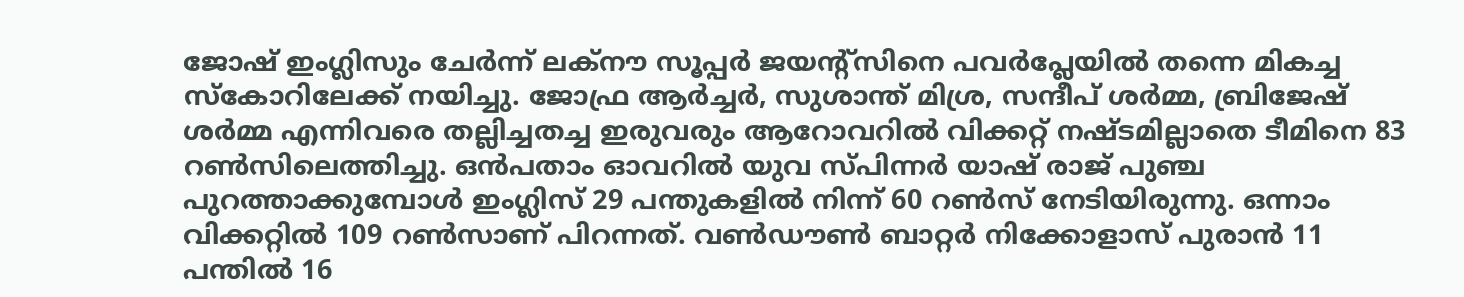ജോഷ് ഇംഗ്ലിസും ചേര്‍ന്ന് ലക്നൗ സൂപ്പര്‍ ജയന്റ്‌സിനെ പവര്‍പ്ലേയില്‍ തന്നെ മികച്ച സ്‌കോറിലേക്ക് നയിച്ചു. ജോഫ്ര ആര്‍ച്ചര്‍, സുശാന്ത് മിശ്ര, സന്ദീപ് ശര്‍മ്മ, ബ്രിജേഷ് ശര്‍മ്മ എന്നിവരെ തല്ലിച്ചതച്ച ഇരുവരും ആറോവറില്‍ വിക്കറ്റ് നഷ്ടമില്ലാതെ ടീമിനെ 83 റണ്‍സിലെത്തിച്ചു. ഒന്‍പതാം ഓവറില്‍ യുവ സ്പിന്നര്‍ യാഷ് രാജ് പുഞ്ച പുറത്താക്കുമ്പോള്‍ ഇംഗ്ലിസ് 29 പന്തുകളില്‍ നിന്ന് 60 റണ്‍സ് നേടിയിരുന്നു. ഒന്നാം വിക്കറ്റില്‍ 109 റണ്‍സാണ് പിറന്നത്. വണ്‍ഡൗണ്‍ ബാറ്റര്‍ നിക്കോളാസ് പുരാന്‍ 11 പന്തില്‍ 16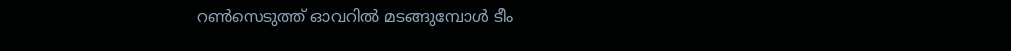റണ്‍സെടുത്ത് ഓവറില്‍ മടങ്ങുമ്പോള്‍ ടീം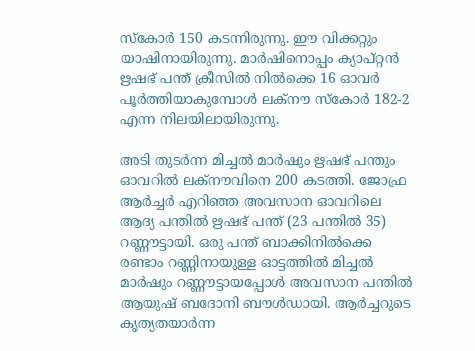സ്‌കോര്‍ 150 കടന്നിരുന്നു. ഈ വിക്കറ്റും യാഷിനായിരുന്നു. മാര്‍ഷിനൊപ്പം ക്യാപ്റ്റന്‍ ഋഷഭ് പന്ത് ക്രീസില്‍ നില്‍ക്കെ 16 ഓവര്‍ പൂര്‍ത്തിയാകുമ്പോള്‍ ലക്നൗ സ്‌കോര്‍ 182-2 എന്ന നിലയിലായിരുന്നു.

അടി തുടര്‍ന്ന മിച്ചല്‍ മാര്‍ഷും ഋഷഭ് പന്തും ഓവറില്‍ ലക്നൗവിനെ 200 കടത്തി. ജോഫ്ര ആര്‍ച്ചര്‍ എറിഞ്ഞ അവസാന ഓവറിലെ ആദ്യ പന്തില്‍ ഋഷഭ് പന്ത് (23 പന്തില്‍ 35) റണ്ണൗട്ടായി. ഒരു പന്ത് ബാക്കിനില്‍ക്കെ രണ്ടാം റണ്ണിനായുള്ള ഓട്ടത്തില്‍ മിച്ചല്‍ മാര്‍ഷും റണ്ണൗട്ടായപ്പോള്‍ അവസാന പന്തില്‍ ആയുഷ് ബദോനി ബൗള്‍ഡായി. ആര്‍ച്ചറുടെ കൃത്യതയാര്‍ന്ന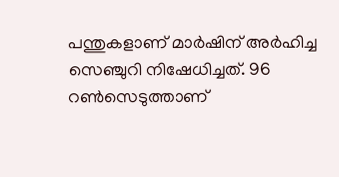പന്തുകളാണ് മാര്‍ഷിന് അര്‍ഹിച്ച സെഞ്ചുറി നിഷേധിച്ചത്. 96 റണ്‍സെടുത്താണ്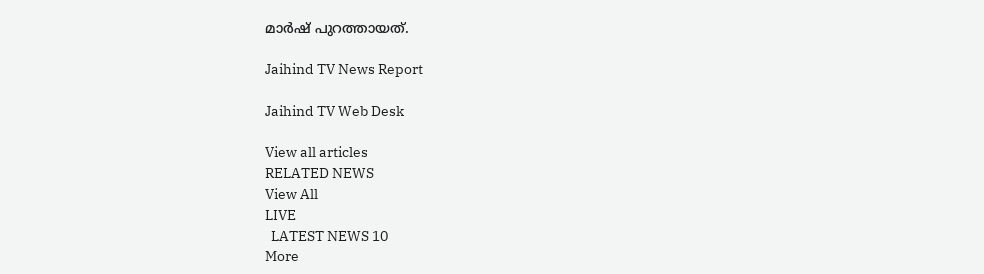മാര്‍ഷ് പുറത്തായത്.

Jaihind TV News Report

Jaihind TV Web Desk

View all articles
RELATED NEWS
View All
LIVE
  LATEST NEWS 10
More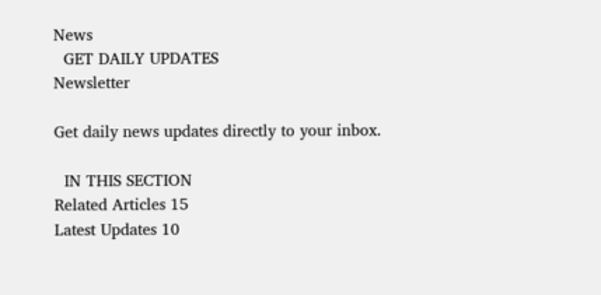News
  GET DAILY UPDATES
Newsletter

Get daily news updates directly to your inbox.

  IN THIS SECTION
Related Articles 15
Latest Updates 10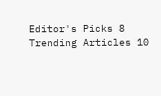Editor's Picks 8
Trending Articles 10